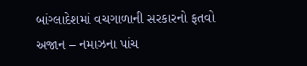બાંગ્લાદેશમાં વચગાળાની સરકારનો ફતવો અજાન – નમાઝના પાંચ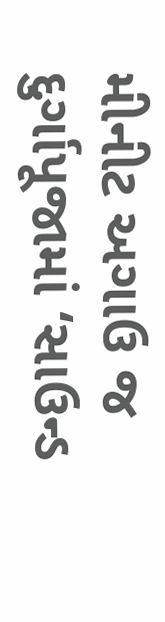મીનીટ અગાઉ જ દુર્ગાપૂજામાં ‘સાઉન્ડ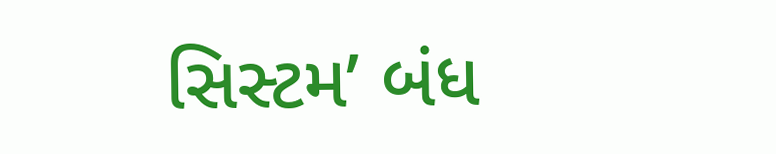સિસ્ટમ’ બંધ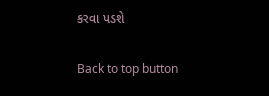કરવા પડશે

Back to top button